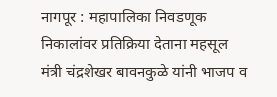नागपूर : महापालिका निवडणूक निकालांवर प्रतिक्रिया देताना महसूल मंत्री चंद्रशेखर बावनकुळे यांनी भाजप व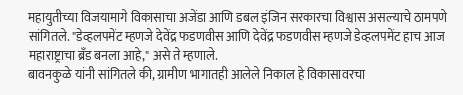महायुतीच्या विजयामागे विकासाचा अजेंडा आणि डबल इंजिन सरकारचा विश्वास असल्याचे ठामपणे सांगितले. "डेव्हलपमेंट म्हणजे देवेंद्र फडणवीस आणि देवेंद्र फडणवीस म्हणजे डेव्हलपमेंट हाच आज महाराष्ट्राचा ब्रँड बनला आहे," असे ते म्हणाले.
बावनकुळे यांनी सांगितले की, ग्रामीण भागातही आलेले निकाल हे विकासावरचा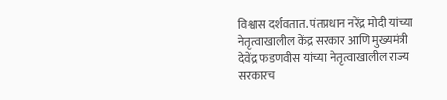विश्वास दर्शवतात. पंतप्रधान नरेंद्र मोदी यांच्या नेतृत्वाखालील केंद्र सरकार आणि मुख्यमंत्री देवेंद्र फडणवीस यांच्या नेतृत्वाखालील राज्य सरकारच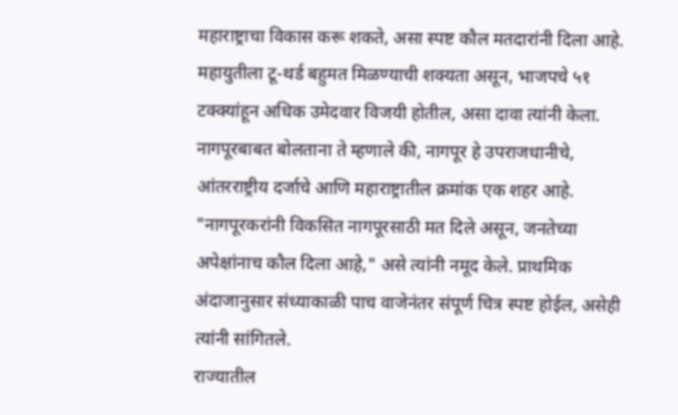महाराष्ट्राचा विकास करू शकते, असा स्पष्ट कौल मतदारांनी दिला आहे. महायुतीला टू-थर्ड बहुमत मिळण्याची शक्यता असून, भाजपचे ५१ टक्क्यांहून अधिक उमेदवार विजयी होतील, असा दावा त्यांनी केला.
नागपूरबाबत बोलताना ते म्हणाले की, नागपूर हे उपराजधानीचे, आंतरराष्ट्रीय दर्जाचे आणि महाराष्ट्रातील क्रमांक एक शहर आहे. "नागपूरकरांनी विकसित नागपूरसाठी मत दिले असून, जनतेच्या अपेक्षांनाच कौल दिला आहे," असे त्यांनी नमूद केले. प्राथमिक अंदाजानुसार संध्याकाळी पाच वाजेनंतर संपूर्ण चित्र स्पष्ट होईल, असेही त्यांनी सांगितले.
राज्यातील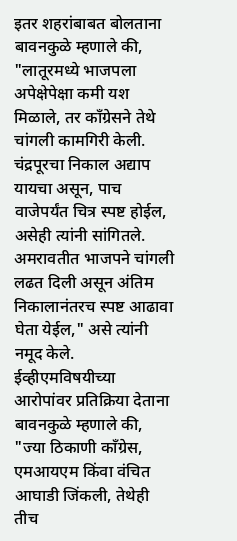इतर शहरांबाबत बोलताना बावनकुळे म्हणाले की, "लातूरमध्ये भाजपला अपेक्षेपेक्षा कमी यश मिळाले, तर काँग्रेसने तेथे चांगली कामगिरी केली. चंद्रपूरचा निकाल अद्याप यायचा असून, पाच वाजेपर्यंत चित्र स्पष्ट होईल, असेही त्यांनी सांगितले. अमरावतीत भाजपने चांगली लढत दिली असून अंतिम निकालानंतरच स्पष्ट आढावा घेता येईल," असे त्यांनी नमूद केले.
ईव्हीएमविषयीच्या आरोपांवर प्रतिक्रिया देताना बावनकुळे म्हणाले की, "ज्या ठिकाणी काँग्रेस, एमआयएम किंवा वंचित आघाडी जिंकली, तेथेही तीच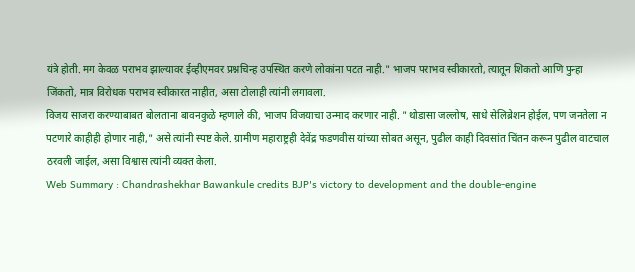यंत्रे होती. मग केवळ पराभव झाल्यावर ईव्हीएमवर प्रश्नचिन्ह उपस्थित करणे लोकांना पटत नाही." भाजप पराभव स्वीकारतो, त्यातून शिकतो आणि पुन्हा जिंकतो, मात्र विरोधक पराभव स्वीकारत नाहीत, असा टोलाही त्यांनी लगावला.
विजय साजरा करण्याबाबत बोलताना बावनकुळे म्हणाले की, भाजप विजयाचा उन्माद करणार नाही. "थोडासा जल्लोष, साधे सेलिब्रेशन होईल, पण जनतेला न पटणारे काहीही होणार नाही," असे त्यांनी स्पष्ट केले. ग्रामीण महाराष्ट्रही देवेंद्र फडणवीस यांच्या सोबत असून, पुढील काही दिवसांत चिंतन करून पुढील वाटचाल ठरवली जाईल, असा विश्वास त्यांनी व्यक्त केला.
Web Summary : Chandrashekhar Bawankule credits BJP's victory to development and the double-engine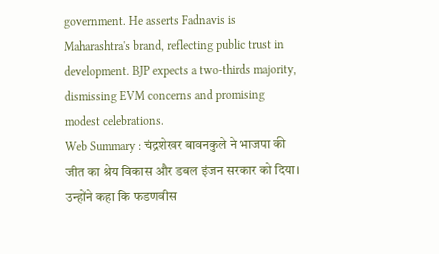government. He asserts Fadnavis is Maharashtra's brand, reflecting public trust in development. BJP expects a two-thirds majority, dismissing EVM concerns and promising modest celebrations.
Web Summary : चंद्रशेखर बावनकुले ने भाजपा की जीत का श्रेय विकास और डबल इंजन सरकार को दिया। उन्होंने कहा कि फडणवीस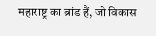महाराष्ट्र का ब्रांड हैं, जो विकास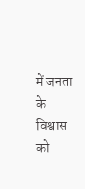में जनता के विश्वास को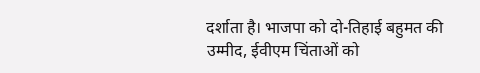दर्शाता है। भाजपा को दो-तिहाई बहुमत की उम्मीद, ईवीएम चिंताओं को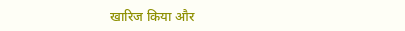खारिज किया और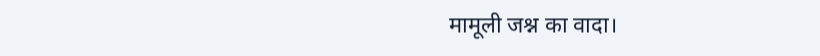मामूली जश्न का वादा।